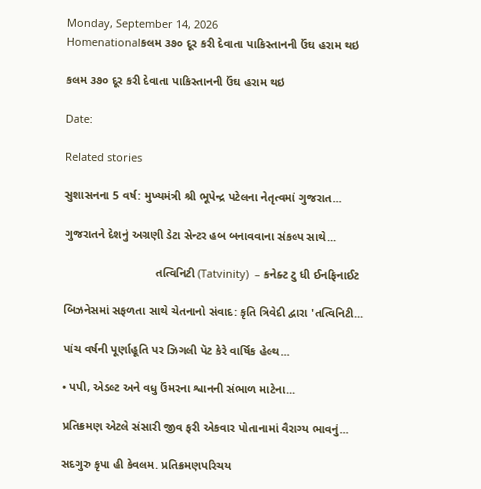Monday, September 14, 2026
Homenationalકલમ ૩૭૦ દૂર કરી દેવાતા પાકિસ્તાનની ઉંઘ હરામ થઇ

કલમ ૩૭૦ દૂર કરી દેવાતા પાકિસ્તાનની ઉંઘ હરામ થઇ

Date:

Related stories

સુશાસનના 5 વર્ષ: મુખ્યમંત્રી શ્રી ભૂપેન્દ્ર પટેલના નેતૃત્વમાં ગુજરાત...

ગુજરાતને દેશનું અગ્રણી ડેટા સેન્ટર હબ બનાવવાના સંકલ્પ સાથે...

                            તત્વિનિટી (Tatvinity)  – કનેક્ટ ટુ ધી ઈનફિનાઈટ

બિઝનેસમાં સફળતા સાથે ચેતનાનો સંવાદ: કૃતિ ત્રિવેદી દ્વારા 'તત્વિનિટી...

પાંચ વર્ષની પૂર્ણાહૂતિ પર ઝિગલી પૅટ કેરે વાર્ષિક હેલ્થ...

• પપી, એડલ્ટ અને વધુ ઉંમરના શ્વાનની સંભાળ માટેના...

પ્રતિક્રમણ એટલે સંસારી જીવ ફરી એકવાર પોતાનામાં વૈરાગ્ય ભાવનું...

સદગુરુ કૃપા હી કેવલમ. પ્રતિક્રમણપરિચય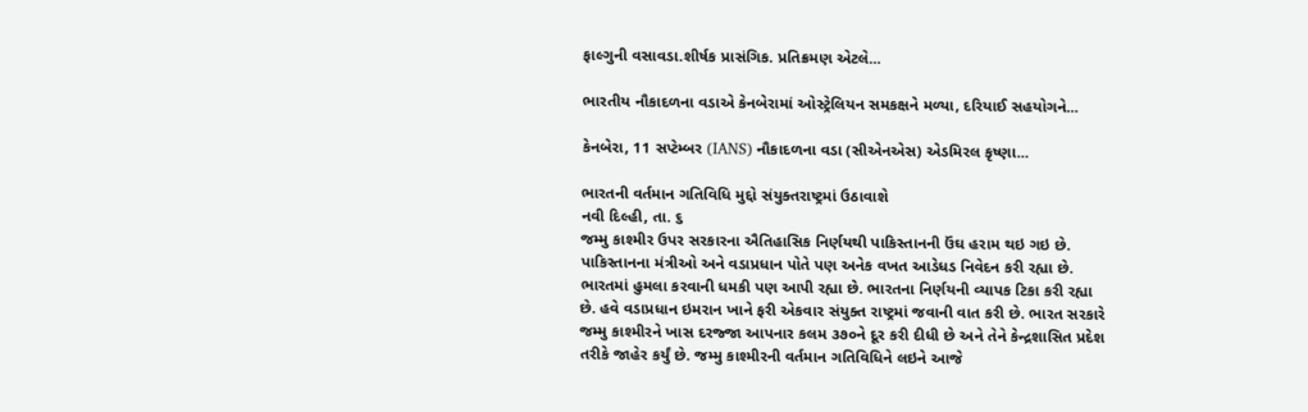ફાલ્ગુની વસાવડા.શીર્ષક પ્રાસંગિક. પ્રતિક્રમણ એટલે...

ભારતીય નૌકાદળના વડાએ કેનબેરામાં ઓસ્ટ્રેલિયન સમકક્ષને મળ્યા, દરિયાઈ સહયોગને...

કેનબેરા, 11 સપ્ટેમ્બર (IANS) નૌકાદળના વડા (સીએનએસ) એડમિરલ કૃષ્ણા...

ભારતની વર્તમાન ગતિવિધિ મુદ્દો સંયુક્તરાષ્ટ્રમાં ઉઠાવાશે
નવી દિલ્હી, તા. ૬
જમ્મુ કાશ્મીર ઉપર સરકારના ઐતિહાસિક નિર્ણયથી પાકિસ્તાનની ઉંઘ હરામ થઇ ગઇ છે. પાકિસ્તાનના મંત્રીઓ અને વડાપ્રધાન પોતે પણ અનેક વખત આડેધડ નિવેદન કરી રહ્યા છે. ભારતમાં હુમલા કરવાની ધમકી પણ આપી રહ્યા છે. ભારતના નિર્ણયની વ્યાપક ટિકા કરી રહ્યા છે. હવે વડાપ્રધાન ઇમરાન ખાને ફરી એકવાર સંયુક્ત રાષ્ટ્રમાં જવાની વાત કરી છે. ભારત સરકારે જમ્મુ કાશ્મીરને ખાસ દરજ્જા આપનાર કલમ ૩૭૦ને દૂર કરી દીધી છે અને તેને કેન્દ્રશાસિત પ્રદેશ તરીકે જાહેર કર્યું છે. જમ્મુ કાશ્મીરની વર્તમાન ગતિવિધિને લઇને આજે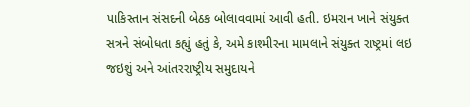પાકિસ્તાન સંસદની બેઠક બોલાવવામાં આવી હતી. ઇમરાન ખાને સંયુક્ત સત્રને સંબોધતા કહ્યું હતું કે, અમે કાશ્મીરના મામલાને સંયુક્ત રાષ્ટ્રમાં લઇ જઇશું અને આંતરરાષ્ટ્રીય સમુદાયને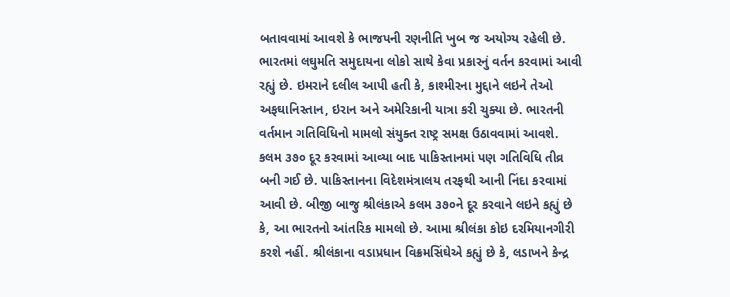બતાવવામાં આવશે કે ભાજપની રણનીતિ ખુબ જ અયોગ્ય રહેલી છે. ભારતમાં લઘુમતિ સમુદાયના લોકો સાથે કેવા પ્રકારનું વર્તન કરવામાં આવી રહ્યું છે. ઇમરાને દલીલ આપી હતી કે, કાશ્મીરના મુદ્દાને લઇને તેઓ અફઘાનિસ્તાન, ઇરાન અને અમેરિકાની યાત્રા કરી ચુક્યા છે. ભારતની વર્તમાન ગતિવિધિનો મામલો સંયુક્ત રાષ્ટ્ર સમક્ષ ઉઠાવવામાં આવશે. કલમ ૩૭૦ દૂર કરવામાં આવ્યા બાદ પાકિસ્તાનમાં પણ ગતિવિધિ તીવ્ર બની ગઈ છે. પાકિસ્તાનના વિદેશમંત્રાલય તરફથી આની નિંદા કરવામાં આવી છે. બીજી બાજુ શ્રીલંકાએ કલમ ૩૭૦ને દૂર કરવાને લઇને કહ્યું છે કે, આ ભારતનો આંતરિક મામલો છે. આમા શ્રીલંકા કોઇ દરમિયાનગીરી કરશે નહીં. શ્રીલંકાના વડાપ્રધાન વિક્રમસિંઘેએ કહ્યું છે કે, લડાખને કેન્દ્ર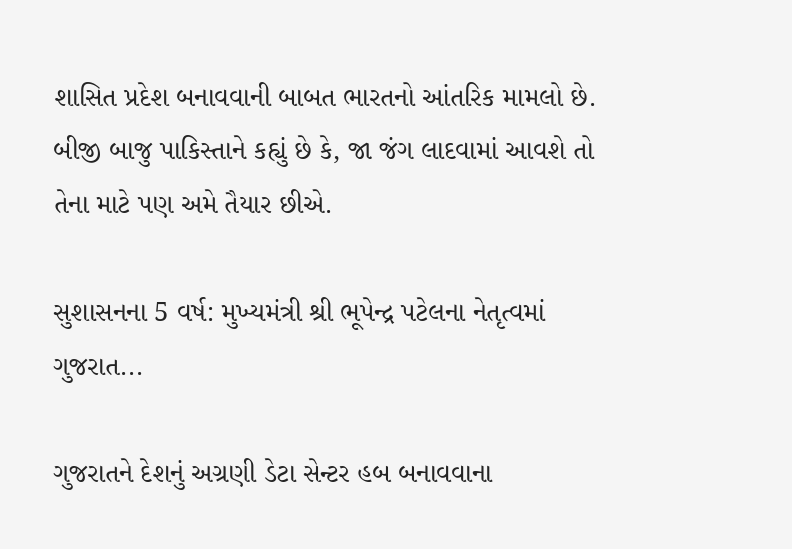શાસિત પ્રદેશ બનાવવાની બાબત ભારતનો આંતરિક મામલો છે. બીજી બાજુ પાકિસ્તાને કહ્યું છે કે, જા જંગ લાદવામાં આવશે તો તેના માટે પણ અમે તૈયાર છીએ.

સુશાસનના 5 વર્ષ: મુખ્યમંત્રી શ્રી ભૂપેન્દ્ર પટેલના નેતૃત્વમાં ગુજરાત...

ગુજરાતને દેશનું અગ્રણી ડેટા સેન્ટર હબ બનાવવાના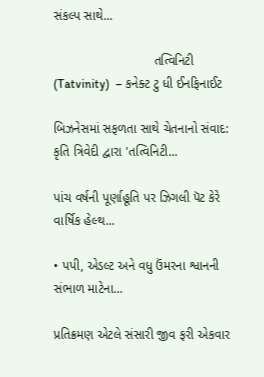સંકલ્પ સાથે...

                            તત્વિનિટી (Tatvinity)  – કનેક્ટ ટુ ધી ઈનફિનાઈટ

બિઝનેસમાં સફળતા સાથે ચેતનાનો સંવાદ: કૃતિ ત્રિવેદી દ્વારા 'તત્વિનિટી...

પાંચ વર્ષની પૂર્ણાહૂતિ પર ઝિગલી પૅટ કેરે વાર્ષિક હેલ્થ...

• પપી, એડલ્ટ અને વધુ ઉંમરના શ્વાનની સંભાળ માટેના...

પ્રતિક્રમણ એટલે સંસારી જીવ ફરી એકવાર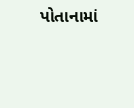પોતાનામાં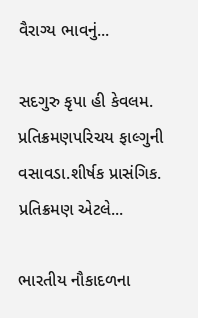વૈરાગ્ય ભાવનું...

સદગુરુ કૃપા હી કેવલમ. પ્રતિક્રમણપરિચય ફાલ્ગુની વસાવડા.શીર્ષક પ્રાસંગિક. પ્રતિક્રમણ એટલે...

ભારતીય નૌકાદળના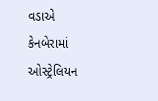વડાએ કેનબેરામાં ઓસ્ટ્રેલિયન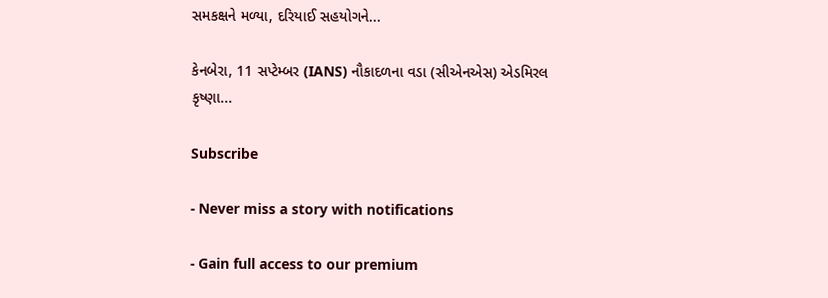સમકક્ષને મળ્યા, દરિયાઈ સહયોગને...

કેનબેરા, 11 સપ્ટેમ્બર (IANS) નૌકાદળના વડા (સીએનએસ) એડમિરલ કૃષ્ણા...

Subscribe

- Never miss a story with notifications

- Gain full access to our premium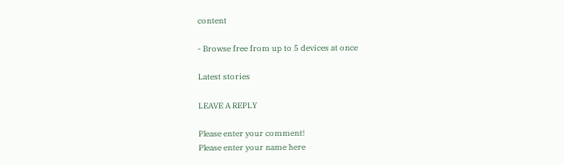content

- Browse free from up to 5 devices at once

Latest stories

LEAVE A REPLY

Please enter your comment!
Please enter your name here